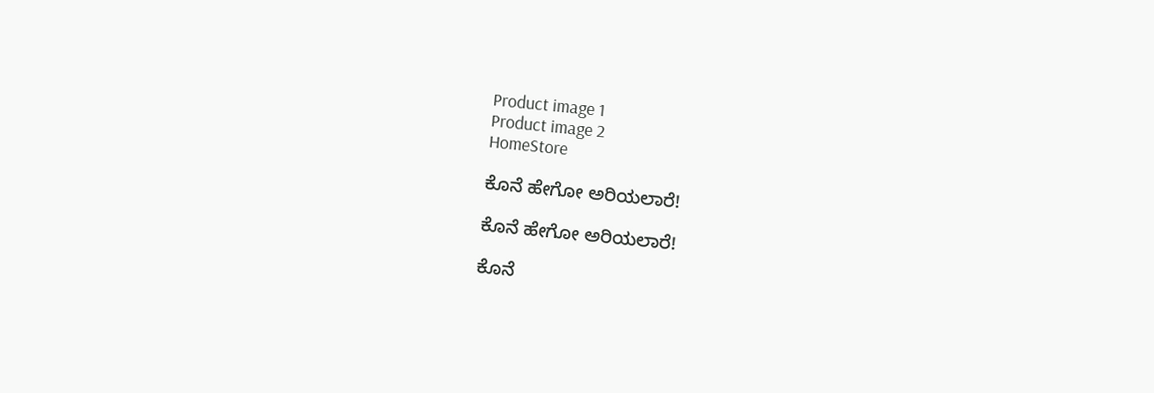Product image 1
Product image 2
HomeStore

ಕೊನೆ ಹೇಗೋ ಅರಿಯಲಾರೆ!

ಕೊನೆ ಹೇಗೋ ಅರಿಯಲಾರೆ!

ಕೊನೆ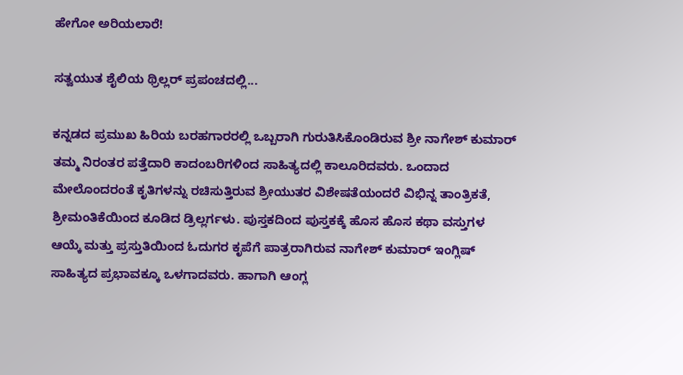ಹೇಗೋ ಅರಿಯಲಾರೆ!

ಸತ್ವಯುತ ಶೈಲಿಯ ಥ್ರಿಲ್ಲರ್ ಪ್ರಪಂಚದಲ್ಲಿ...

ಕನ್ನಡದ ಪ್ರಮುಖ ಹಿರಿಯ ಬರಹಗಾರರಲ್ಲಿ ಒಬ್ಬರಾಗಿ ಗುರುತಿಸಿಕೊಂಡಿರುವ ಶ್ರೀ ನಾಗೇಶ್ ಕುಮಾರ್ ತಮ್ಮ ನಿರಂತರ ಪತ್ತೆದಾರಿ ಕಾದಂಬರಿಗಳಿಂದ ಸಾಹಿತ್ಯದಲ್ಲಿ ಕಾಲೂರಿದವರು. ಒಂದಾದ ಮೇಲೊಂದರಂತೆ ಕೃತಿಗಳನ್ನು ರಚಿಸುತ್ತಿರುವ ಶ್ರೀಯುತರ ವಿಶೇಷತೆಯಂದರೆ ವಿಭಿನ್ನ ತಾಂತ್ರಿಕತೆ, ಶ್ರೀಮಂತಿಕೆಯಿಂದ ಕೂಡಿದ ಡ್ರಿಲ್ಲರ್ಗಳು. ಪುಸ್ತಕದಿಂದ ಪುಸ್ತಕಕ್ಕೆ ಹೊಸ ಹೊಸ ಕಥಾ ವಸ್ತುಗಳ ಆಯ್ಕೆ ಮತ್ತು ಪ್ರಸ್ತುತಿಯಿಂದ ಓದುಗರ ಕೃಪೆಗೆ ಪಾತ್ರರಾಗಿರುವ ನಾಗೇಶ್ ಕುಮಾರ್ ಇಂಗ್ಲಿಷ್ ಸಾಹಿತ್ಯದ ಪ್ರಭಾವಕ್ಕೂ ಒಳಗಾದವರು. ಹಾಗಾಗಿ ಆಂಗ್ಲ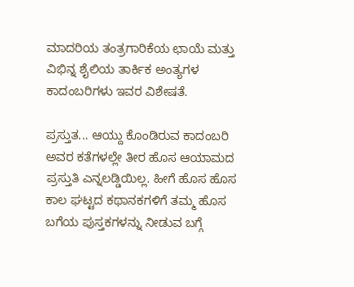ಮಾದರಿಯ ತಂತ್ರಗಾರಿಕೆಯ ಛಾಯೆ ಮತ್ತು ವಿಭಿನ್ನ ಶೈಲಿಯ ತಾರ್ಕಿಕ ಅಂತ್ಯಗಳ ಕಾದಂಬರಿಗಳು ಇವರ ವಿಶೇಷತೆ.

ಪ್ರಸ್ತುತ... ಆಯ್ದು ಕೊಂಡಿರುವ ಕಾದಂಬರಿ ಅವರ ಕತೆಗಳಲ್ಲೇ ತೀರ ಹೊಸ ಆಯಾಮದ ಪ್ರಸ್ತುತಿ ಎನ್ನಲಡ್ಡಿಯಿಲ್ಲ. ಹೀಗೆ ಹೊಸ ಹೊಸ ಕಾಲ ಘಟ್ಟದ ಕಥಾನಕಗಳಿಗೆ ತಮ್ಮ ಹೊಸ ಬಗೆಯ ಪುಸ್ತಕಗಳನ್ನು ನೀಡುವ ಬಗ್ಗೆ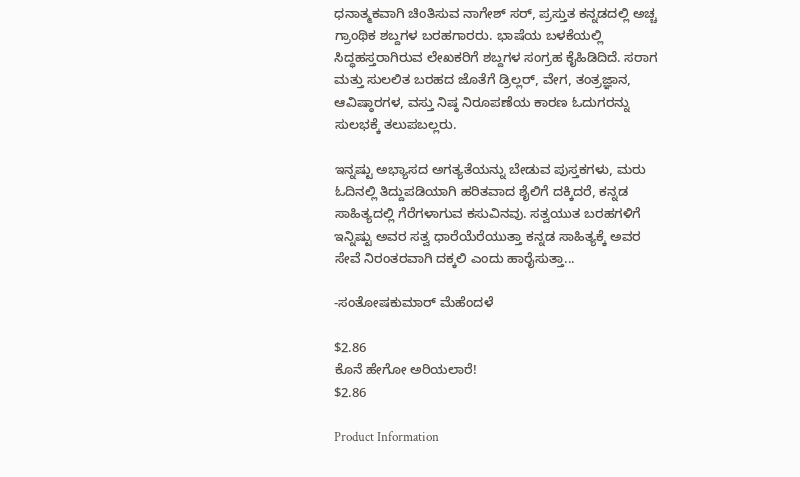ಧನಾತ್ಮಕವಾಗಿ ಚಿಂತಿಸುವ ನಾಗೇಶ್ ಸರ್, ಪ್ರಸ್ತುತ ಕನ್ನಡದಲ್ಲಿ ಅಚ್ಚ ಗ್ರಾಂಥಿಕ ಶಬ್ದಗಳ ಬರಹಗಾರರು. ಭಾಷೆಯ ಬಳಕೆಯಲ್ಲಿ ಸಿದ್ಧಹಸ್ತರಾಗಿರುವ ಲೇಖಕರಿಗೆ ಶಬ್ದಗಳ ಸಂಗ್ರಹ ಕೈಹಿಡಿದಿದೆ. ಸರಾಗ ಮತ್ತು ಸುಲಲಿತ ಬರಹದ ಜೊತೆಗೆ ಡ್ರಿಲ್ಲರ್, ವೇಗ, ತಂತ್ರಜ್ಞಾನ, ಆವಿಷ್ಠಾರಗಳ, ವಸ್ತು ನಿಷ್ಠ ನಿರೂಪಣೆಯ ಕಾರಣ ಓದುಗರನ್ನು ಸುಲಭಕ್ಕೆ ತಲುಪಬಲ್ಲರು.

ಇನ್ನಷ್ಟು ಅಭ್ಯಾಸದ ಅಗತ್ಯತೆಯನ್ನು ಬೇಡುವ ಪುಸ್ತಕಗಳು, ಮರು ಓದಿನಲ್ಲಿ ತಿದ್ದುಪಡಿಯಾಗಿ ಹರಿತವಾದ ಶೈಲಿಗೆ ದಕ್ಕಿದರೆ, ಕನ್ನಡ ಸಾಹಿತ್ಯದಲ್ಲಿ ಗೆರೆಗಳಾಗುವ ಕಸುವಿನವು. ಸತ್ವಯುತ ಬರಹಗಳಿಗೆ ಇನ್ನಿಷ್ಟು ಅವರ ಸತ್ವ ಧಾರೆಯೆರೆಯುತ್ತಾ ಕನ್ನಡ ಸಾಹಿತ್ಯಕ್ಕೆ ಅವರ ಸೇವೆ ನಿರಂತರವಾಗಿ ದಕ್ಕಲಿ ಎಂದು ಹಾರೈಸುತ್ತಾ...

-ಸಂತೋಷಕುಮಾರ್ ಮೆಹೆಂದಳೆ

$2.86
ಕೊನೆ ಹೇಗೋ ಅರಿಯಲಾರೆ!
$2.86

Product Information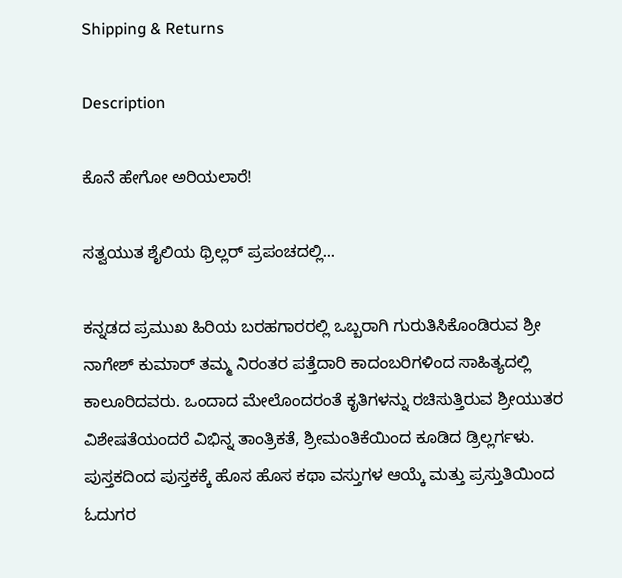Shipping & Returns

Description

ಕೊನೆ ಹೇಗೋ ಅರಿಯಲಾರೆ!

ಸತ್ವಯುತ ಶೈಲಿಯ ಥ್ರಿಲ್ಲರ್ ಪ್ರಪಂಚದಲ್ಲಿ...

ಕನ್ನಡದ ಪ್ರಮುಖ ಹಿರಿಯ ಬರಹಗಾರರಲ್ಲಿ ಒಬ್ಬರಾಗಿ ಗುರುತಿಸಿಕೊಂಡಿರುವ ಶ್ರೀ ನಾಗೇಶ್ ಕುಮಾರ್ ತಮ್ಮ ನಿರಂತರ ಪತ್ತೆದಾರಿ ಕಾದಂಬರಿಗಳಿಂದ ಸಾಹಿತ್ಯದಲ್ಲಿ ಕಾಲೂರಿದವರು. ಒಂದಾದ ಮೇಲೊಂದರಂತೆ ಕೃತಿಗಳನ್ನು ರಚಿಸುತ್ತಿರುವ ಶ್ರೀಯುತರ ವಿಶೇಷತೆಯಂದರೆ ವಿಭಿನ್ನ ತಾಂತ್ರಿಕತೆ, ಶ್ರೀಮಂತಿಕೆಯಿಂದ ಕೂಡಿದ ಡ್ರಿಲ್ಲರ್ಗಳು. ಪುಸ್ತಕದಿಂದ ಪುಸ್ತಕಕ್ಕೆ ಹೊಸ ಹೊಸ ಕಥಾ ವಸ್ತುಗಳ ಆಯ್ಕೆ ಮತ್ತು ಪ್ರಸ್ತುತಿಯಿಂದ ಓದುಗರ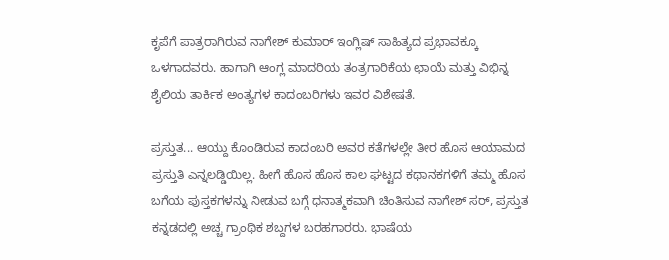ಕೃಪೆಗೆ ಪಾತ್ರರಾಗಿರುವ ನಾಗೇಶ್ ಕುಮಾರ್ ಇಂಗ್ಲಿಷ್ ಸಾಹಿತ್ಯದ ಪ್ರಭಾವಕ್ಕೂ ಒಳಗಾದವರು. ಹಾಗಾಗಿ ಆಂಗ್ಲ ಮಾದರಿಯ ತಂತ್ರಗಾರಿಕೆಯ ಛಾಯೆ ಮತ್ತು ವಿಭಿನ್ನ ಶೈಲಿಯ ತಾರ್ಕಿಕ ಅಂತ್ಯಗಳ ಕಾದಂಬರಿಗಳು ಇವರ ವಿಶೇಷತೆ.

ಪ್ರಸ್ತುತ... ಆಯ್ದು ಕೊಂಡಿರುವ ಕಾದಂಬರಿ ಅವರ ಕತೆಗಳಲ್ಲೇ ತೀರ ಹೊಸ ಆಯಾಮದ ಪ್ರಸ್ತುತಿ ಎನ್ನಲಡ್ಡಿಯಿಲ್ಲ. ಹೀಗೆ ಹೊಸ ಹೊಸ ಕಾಲ ಘಟ್ಟದ ಕಥಾನಕಗಳಿಗೆ ತಮ್ಮ ಹೊಸ ಬಗೆಯ ಪುಸ್ತಕಗಳನ್ನು ನೀಡುವ ಬಗ್ಗೆ ಧನಾತ್ಮಕವಾಗಿ ಚಿಂತಿಸುವ ನಾಗೇಶ್ ಸರ್, ಪ್ರಸ್ತುತ ಕನ್ನಡದಲ್ಲಿ ಅಚ್ಚ ಗ್ರಾಂಥಿಕ ಶಬ್ದಗಳ ಬರಹಗಾರರು. ಭಾಷೆಯ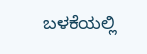ಬಳಕೆಯಲ್ಲಿ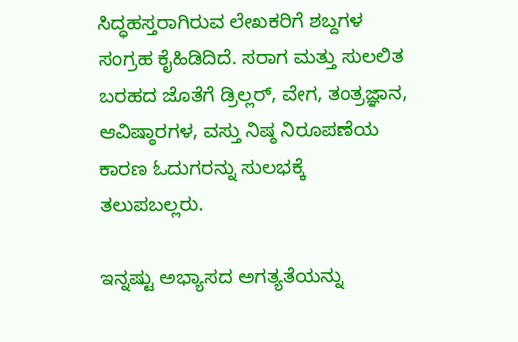ಸಿದ್ಧಹಸ್ತರಾಗಿರುವ ಲೇಖಕರಿಗೆ ಶಬ್ದಗಳ ಸಂಗ್ರಹ ಕೈಹಿಡಿದಿದೆ. ಸರಾಗ ಮತ್ತು ಸುಲಲಿತ ಬರಹದ ಜೊತೆಗೆ ಡ್ರಿಲ್ಲರ್, ವೇಗ, ತಂತ್ರಜ್ಞಾನ, ಆವಿಷ್ಠಾರಗಳ, ವಸ್ತು ನಿಷ್ಠ ನಿರೂಪಣೆಯ ಕಾರಣ ಓದುಗರನ್ನು ಸುಲಭಕ್ಕೆ ತಲುಪಬಲ್ಲರು.

ಇನ್ನಷ್ಟು ಅಭ್ಯಾಸದ ಅಗತ್ಯತೆಯನ್ನು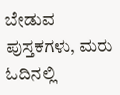ಬೇಡುವ ಪುಸ್ತಕಗಳು, ಮರು ಓದಿನಲ್ಲಿ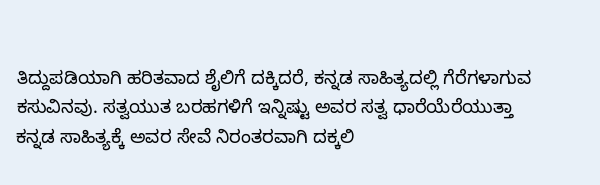ತಿದ್ದುಪಡಿಯಾಗಿ ಹರಿತವಾದ ಶೈಲಿಗೆ ದಕ್ಕಿದರೆ, ಕನ್ನಡ ಸಾಹಿತ್ಯದಲ್ಲಿ ಗೆರೆಗಳಾಗುವ ಕಸುವಿನವು. ಸತ್ವಯುತ ಬರಹಗಳಿಗೆ ಇನ್ನಿಷ್ಟು ಅವರ ಸತ್ವ ಧಾರೆಯೆರೆಯುತ್ತಾ ಕನ್ನಡ ಸಾಹಿತ್ಯಕ್ಕೆ ಅವರ ಸೇವೆ ನಿರಂತರವಾಗಿ ದಕ್ಕಲಿ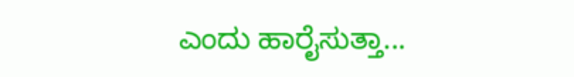ಎಂದು ಹಾರೈಸುತ್ತಾ...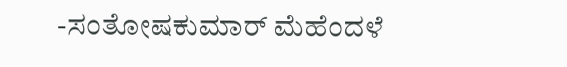-ಸಂತೋಷಕುಮಾರ್ ಮೆಹೆಂದಳೆ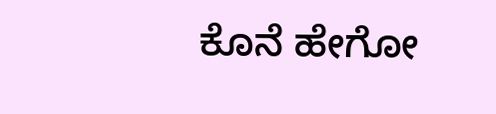ಕೊನೆ ಹೇಗೋ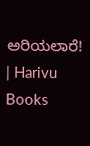ಅರಿಯಲಾರೆ! | Harivu Books